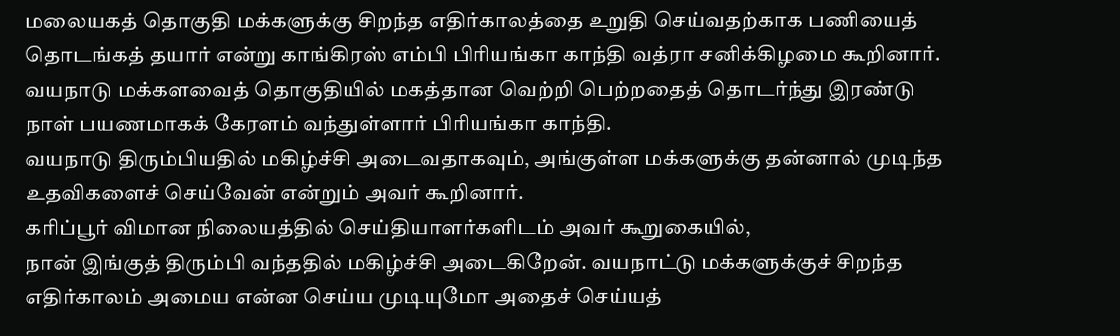மலையகத் தொகுதி மக்களுக்கு சிறந்த எதிர்காலத்தை உறுதி செய்வதற்காக பணியைத் தொடங்கத் தயார் என்று காங்கிரஸ் எம்பி பிரியங்கா காந்தி வத்ரா சனிக்கிழமை கூறினார்.
வயநாடு மக்களவைத் தொகுதியில் மகத்தான வெற்றி பெற்றதைத் தொடர்ந்து இரண்டு நாள் பயணமாகக் கேரளம் வந்துள்ளார் பிரியங்கா காந்தி.
வயநாடு திரும்பியதில் மகிழ்ச்சி அடைவதாகவும், அங்குள்ள மக்களுக்கு தன்னால் முடிந்த உதவிகளைச் செய்வேன் என்றும் அவர் கூறினார்.
கரிப்பூர் விமான நிலையத்தில் செய்தியாளர்களிடம் அவர் கூறுகையில்,
நான் இங்குத் திரும்பி வந்ததில் மகிழ்ச்சி அடைகிறேன். வயநாட்டு மக்களுக்குச் சிறந்த எதிர்காலம் அமைய என்ன செய்ய முடியுமோ அதைச் செய்யத்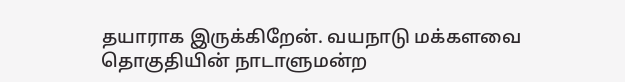தயாராக இருக்கிறேன். வயநாடு மக்களவை தொகுதியின் நாடாளுமன்ற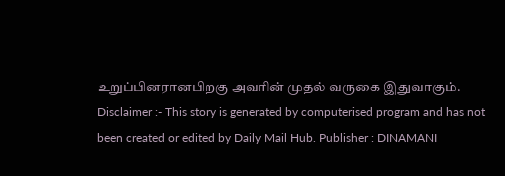உறுப்பினரானபிறகு அவரின் முதல் வருகை இதுவாகும்.
Disclaimer :- This story is generated by computerised program and has not been created or edited by Daily Mail Hub. Publisher : DINAMANI